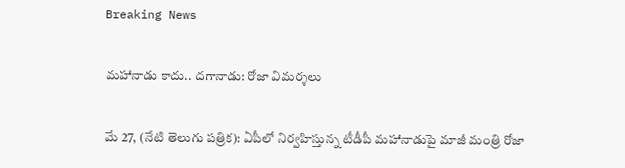Breaking News

మహానాడు కాదు.. దగానాడు: రోజా విమర్శలు

మే 27, (నేటి తెలుగు పత్రిక): ఏపీలో నిర్వహిస్తున్న టీడీపీ మహానాడుపై మాజీ మంత్రి రోజా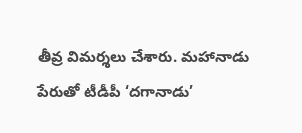తీవ్ర విమర్శలు చేశారు. మహానాడు పేరుతో టీడీపీ ‘దగానాడు’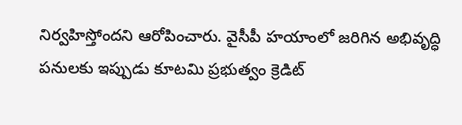నిర్వహిస్తోందని ఆరోపించారు. వైసీపీ హయాంలో జరిగిన అభివృద్ధి పనులకు ఇప్పుడు కూటమి ప్రభుత్వం క్రెడిట్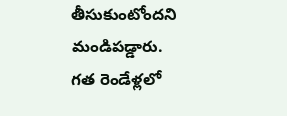తీసుకుంటోందని మండిపడ్డారు. గత రెండేళ్లలో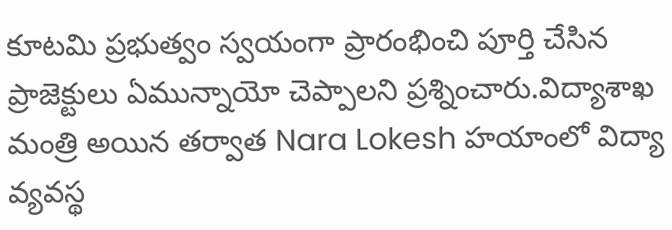కూటమి ప్రభుత్వం స్వయంగా ప్రారంభించి పూర్తి చేసిన ప్రాజెక్టులు ఏమున్నాయో చెప్పాలని ప్రశ్నించారు.విద్యాశాఖ మంత్రి అయిన తర్వాత Nara Lokesh హయాంలో విద్యా వ్యవస్థ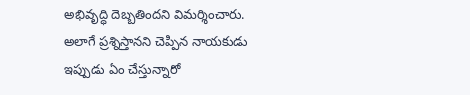అభివృద్ధి దెబ్బతిందని విమర్శించారు. అలాగే ప్రశ్నిస్తానని చెప్పిన నాయకుడు ఇప్పుడు ఏం చేస్తున్నారో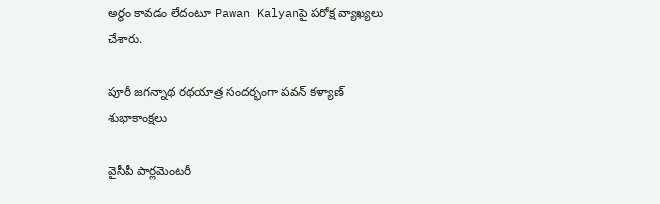అర్థం కావడం లేదంటూ Pawan Kalyanపై పరోక్ష వ్యాఖ్యలు చేశారు.

పూరీ జగన్నాథ రథయాత్ర సందర్భంగా పవన్ కళ్యాణ్ శుభాకాంక్షలు

వైసీపీ పార్లమెంటరీ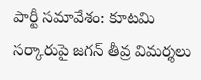పార్టీ సమావేశం: కూటమి సర్కారుపై జగన్ తీవ్ర విమర్శలు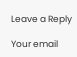Leave a Reply

Your email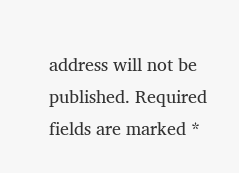address will not be published. Required fields are marked *